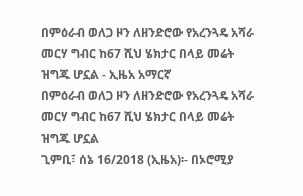በምዕራብ ወለጋ ዞን ለዘንድሮው የአረንጓዴ አሻራ መርሃ ግብር ከ67 ሺህ ሄክታር በላይ መሬት ዝግጁ ሆኗል - ኢዜአ አማርኛ
በምዕራብ ወለጋ ዞን ለዘንድሮው የአረንጓዴ አሻራ መርሃ ግብር ከ67 ሺህ ሄክታር በላይ መሬት ዝግጁ ሆኗል
ጊምቢ፣ ሰኔ 16/2018 (ኢዜአ)፡- በኦሮሚያ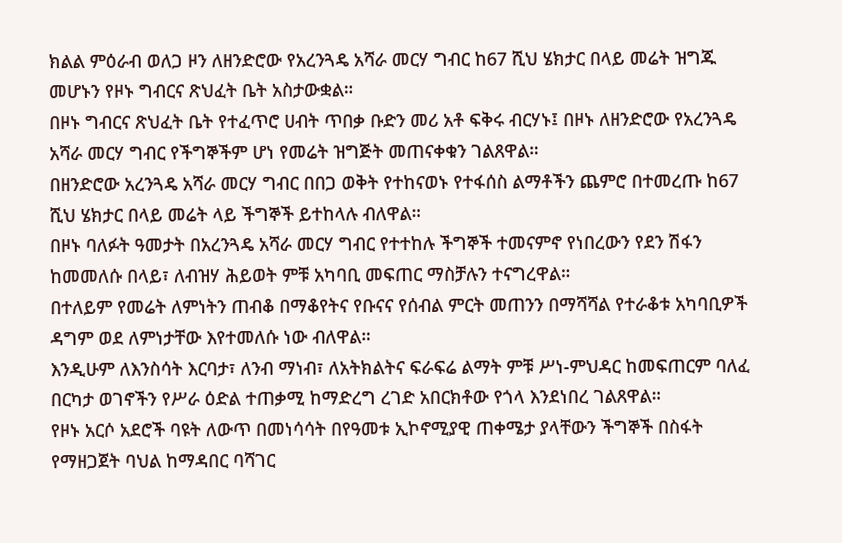ክልል ምዕራብ ወለጋ ዞን ለዘንድሮው የአረንጓዴ አሻራ መርሃ ግብር ከ67 ሺህ ሄክታር በላይ መሬት ዝግጁ መሆኑን የዞኑ ግብርና ጽህፈት ቤት አስታውቋል።
በዞኑ ግብርና ጽህፈት ቤት የተፈጥሮ ሀብት ጥበቃ ቡድን መሪ አቶ ፍቅሩ ብርሃኑ፤ በዞኑ ለዘንድሮው የአረንጓዴ አሻራ መርሃ ግብር የችግኞችም ሆነ የመሬት ዝግጅት መጠናቀቁን ገልጸዋል።
በዘንድሮው አረንጓዴ አሻራ መርሃ ግብር በበጋ ወቅት የተከናወኑ የተፋሰስ ልማቶችን ጨምሮ በተመረጡ ከ67 ሺህ ሄክታር በላይ መሬት ላይ ችግኞች ይተከላሉ ብለዋል።
በዞኑ ባለፉት ዓመታት በአረንጓዴ አሻራ መርሃ ግብር የተተከሉ ችግኞች ተመናምኖ የነበረውን የደን ሽፋን ከመመለሱ በላይ፣ ለብዝሃ ሕይወት ምቹ አካባቢ መፍጠር ማስቻሉን ተናግረዋል።
በተለይም የመሬት ለምነትን ጠብቆ በማቆየትና የቡናና የሰብል ምርት መጠንን በማሻሻል የተራቆቱ አካባቢዎች ዳግም ወደ ለምነታቸው እየተመለሱ ነው ብለዋል።
እንዲሁም ለእንስሳት እርባታ፣ ለንብ ማነብ፣ ለአትክልትና ፍራፍሬ ልማት ምቹ ሥነ-ምህዳር ከመፍጠርም ባለፈ በርካታ ወገኖችን የሥራ ዕድል ተጠቃሚ ከማድረግ ረገድ አበርክቶው የጎላ እንደነበረ ገልጸዋል።
የዞኑ አርሶ አደሮች ባዩት ለውጥ በመነሳሳት በየዓመቱ ኢኮኖሚያዊ ጠቀሜታ ያላቸውን ችግኞች በስፋት የማዘጋጀት ባህል ከማዳበር ባሻገር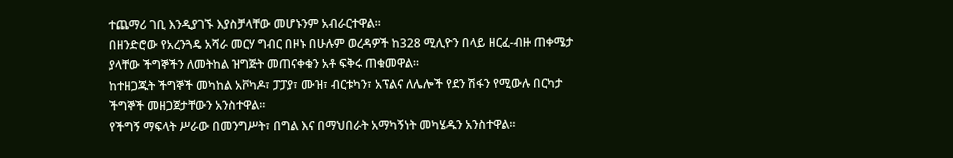ተጨማሪ ገቢ እንዲያገኙ እያስቻላቸው መሆኑንም አብራርተዋል።
በዘንድሮው የአረንጓዴ አሻራ መርሃ ግብር በዞኑ በሁሉም ወረዳዎች ከ328 ሚሊዮን በላይ ዘርፈ-ብዙ ጠቀሜታ ያላቸው ችግኞችን ለመትከል ዝግጅት መጠናቀቁን አቶ ፍቅሩ ጠቁመዋል።
ከተዘጋጁት ችግኞች መካከል አቮካዶ፣ ፓፓያ፣ ሙዝ፣ ብርቱካን፣ አፕልና ለሌሎች የደን ሽፋን የሚውሉ በርካታ ችግኞች መዘጋጀታቸውን አንስተዋል።
የችግኝ ማፍላት ሥራው በመንግሥት፣ በግል እና በማህበራት አማካኝነት መካሄዱን አንስተዋል።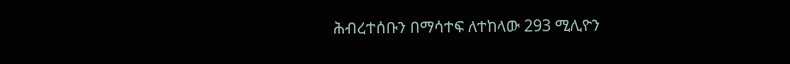ሕብረተሰቡን በማሳተፍ ለተከላው 293 ሚሊዮን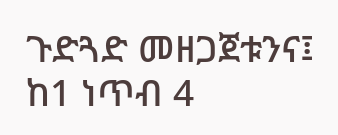ጉድጓድ መዘጋጀቱንና፤ ከ1 ነጥብ 4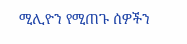ሚሊዮን የሚጠጉ ሰዎችን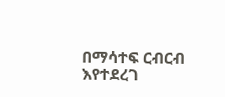በማሳተፍ ርብርብ እየተደረገ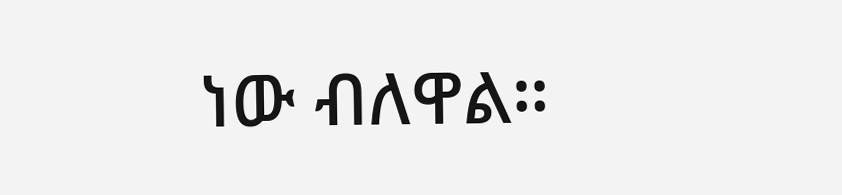ነው ብለዋል።